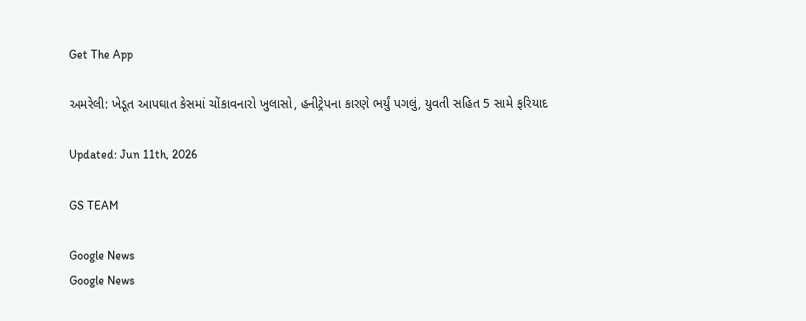Get The App

અમરેલી: ખેડૂત આપઘાત કેસમાં ચોંકાવનારો ખુલાસો, હનીટ્રેપના કારણે ભર્યું પગલું, યુવતી સહિત 5 સામે ફરિયાદ

Updated: Jun 11th, 2026

GS TEAM

Google News
Google News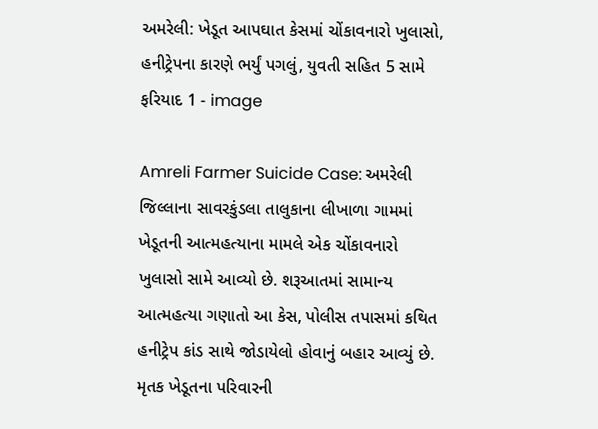અમરેલી: ખેડૂત આપઘાત કેસમાં ચોંકાવનારો ખુલાસો, હનીટ્રેપના કારણે ભર્યું પગલું, યુવતી સહિત 5 સામે ફરિયાદ 1 - image

Amreli Farmer Suicide Case: અમરેલી જિલ્લાના સાવરકુંડલા તાલુકાના લીખાળા ગામમાં ખેડૂતની આત્મહત્યાના મામલે એક ચોંકાવનારો ખુલાસો સામે આવ્યો છે. શરૂઆતમાં સામાન્ય આત્મહત્યા ગણાતો આ કેસ, પોલીસ તપાસમાં કથિત હનીટ્રેપ કાંડ સાથે જોડાયેલો હોવાનું બહાર આવ્યું છે. મૃતક ખેડૂતના પરિવારની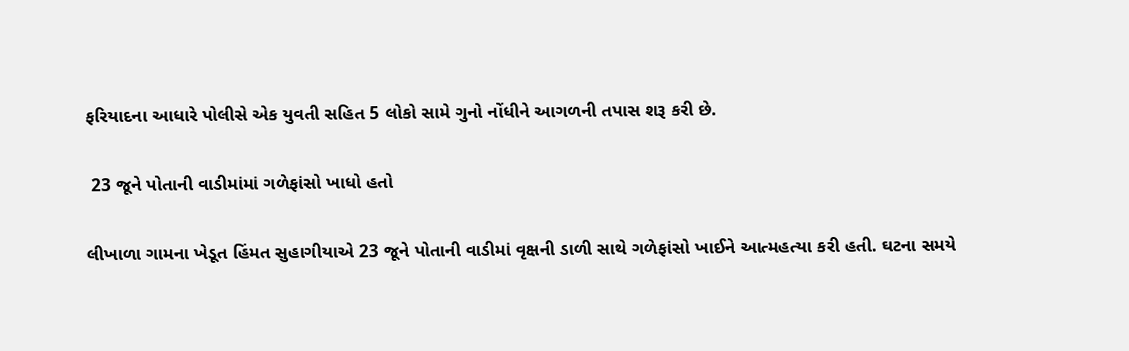ફરિયાદના આધારે પોલીસે એક યુવતી સહિત 5 લોકો સામે ગુનો નોંધીને આગળની તપાસ શરૂ કરી છે.

 23 જૂને પોતાની વાડીમાંમાં ગળેફાંસો ખાધો હતો

લીખાળા ગામના ખેડૂત હિંમત સુહાગીયાએ 23 જૂને પોતાની વાડીમાં વૃક્ષની ડાળી સાથે ગળેફાંસો ખાઈને આત્મહત્યા કરી હતી. ઘટના સમયે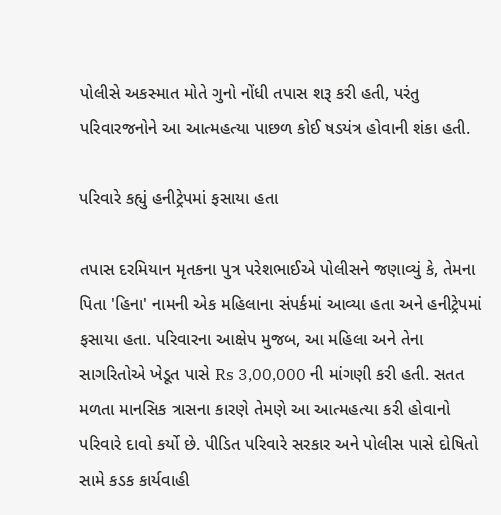પોલીસે અકસ્માત મોતે ગુનો નોંધી તપાસ શરૂ કરી હતી, પરંતુ પરિવારજનોને આ આત્મહત્યા પાછળ કોઈ ષડયંત્ર હોવાની શંકા હતી.

પરિવારે કહ્યું હનીટ્રેપમાં ફસાયા હતા

તપાસ દરમિયાન મૃતકના પુત્ર પરેશભાઈએ પોલીસને જણાવ્યું કે, તેમના પિતા 'હિના' નામની એક મહિલાના સંપર્કમાં આવ્યા હતા અને હનીટ્રેપમાં ફસાયા હતા. પરિવારના આક્ષેપ મુજબ, આ મહિલા અને તેના સાગરિતોએ ખેડૂત પાસે Rs 3,00,000 ની માંગણી કરી હતી. સતત મળતા માનસિક ત્રાસના કારણે તેમણે આ આત્મહત્યા કરી હોવાનો પરિવારે દાવો કર્યો છે. પીડિત પરિવારે સરકાર અને પોલીસ પાસે દોષિતો સામે કડક કાર્યવાહી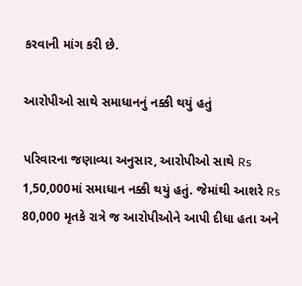કરવાની માંગ કરી છે.

આરોપીઓ સાથે સમાધાનનું નક્કી થયું હતું

પરિવારના જણાવ્યા અનુસાર, આરોપીઓ સાથે Rs 1,50,000માં સમાધાન નક્કી થયું હતું. જેમાંથી આશરે Rs 80,000 મૃતકે રાત્રે જ આરોપીઓને આપી દીધા હતા અને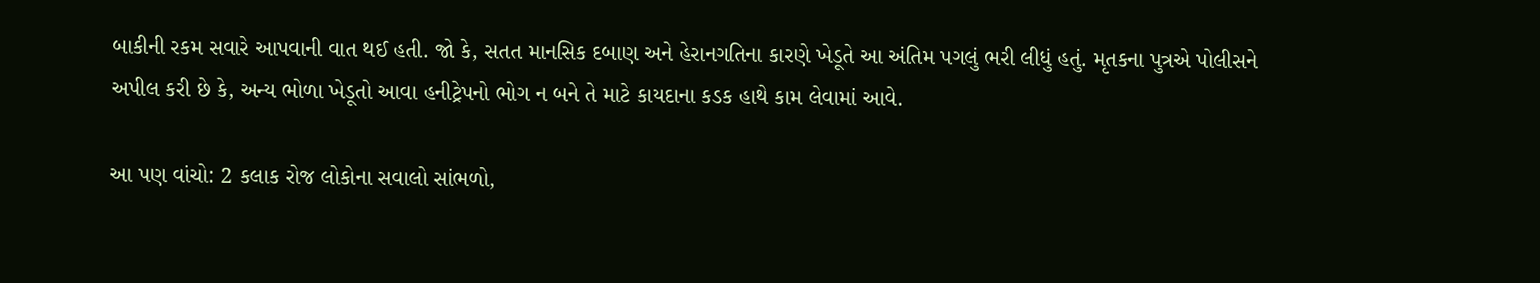બાકીની રકમ સવારે આપવાની વાત થઈ હતી. જો કે, સતત માનસિક દબાણ અને હેરાનગતિના કારણે ખેડૂતે આ અંતિમ પગલું ભરી લીધું હતું. મૃતકના પુત્રએ પોલીસને અપીલ કરી છે કે, અન્ય ભોળા ખેડૂતો આવા હનીટ્રેપનો ભોગ ન બને તે માટે કાયદાના કડક હાથે કામ લેવામાં આવે.

આ પણ વાંચો: 2 કલાક રોજ લોકોના સવાલો સાંભળો,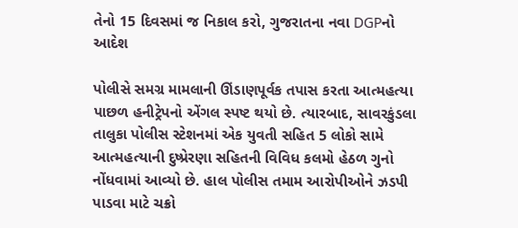તેનો 15 દિવસમાં જ નિકાલ કરો, ગુજરાતના નવા DGPનો આદેશ

પોલીસે સમગ્ર મામલાની ઊંડાણપૂર્વક તપાસ કરતા આત્મહત્યા પાછળ હનીટ્રેપનો એંગલ સ્પષ્ટ થયો છે. ત્યારબાદ, સાવરકુંડલા તાલુકા પોલીસ સ્ટેશનમાં એક યુવતી સહિત 5 લોકો સામે આત્મહત્યાની દુષ્પ્રેરણા સહિતની વિવિધ કલમો હેઠળ ગુનો નોંધવામાં આવ્યો છે. હાલ પોલીસ તમામ આરોપીઓને ઝડપી પાડવા માટે ચક્રો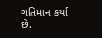ગતિમાન કર્યા છે.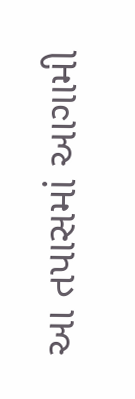આ તપાસમાં આગામી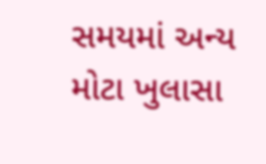સમયમાં અન્ય મોટા ખુલાસા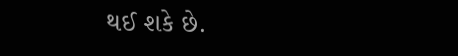થઈ શકે છે.